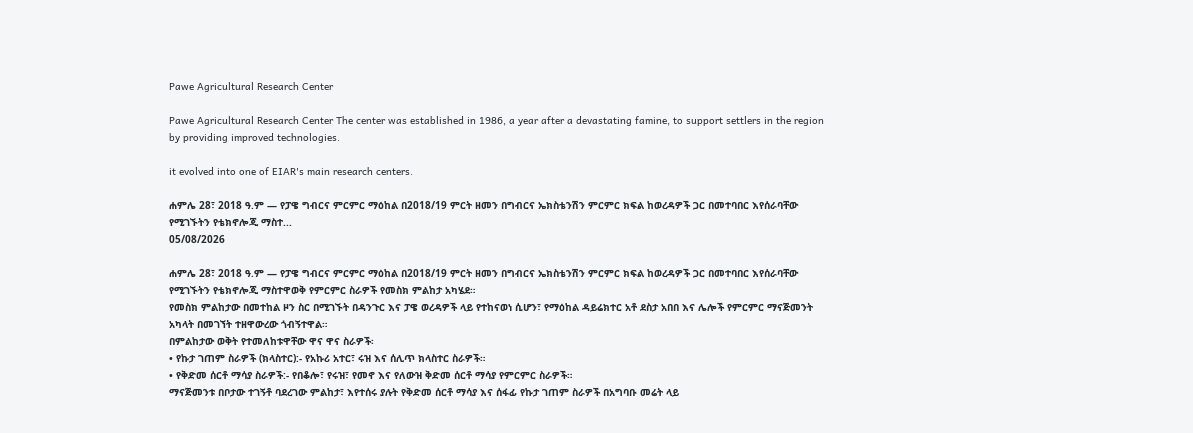Pawe Agricultural Research Center

Pawe Agricultural Research Center The center was established in 1986, a year after a devastating famine, to support settlers in the region by providing improved technologies.

it evolved into one of EIAR's main research centers.

ሐምሌ 28፣ 2018 ዓ.ም — የፓዌ ግብርና ምርምር ማዕከል በ2018/19 ምርት ዘመን በግብርና ኤክስቴንሽን ምርምር ክፍል ከወረዳዎች ጋር በመተባበር እየሰራባቸው የሚገኙትን የቴክኖሎጂ ማስተ...
05/08/2026

ሐምሌ 28፣ 2018 ዓ.ም — የፓዌ ግብርና ምርምር ማዕከል በ2018/19 ምርት ዘመን በግብርና ኤክስቴንሽን ምርምር ክፍል ከወረዳዎች ጋር በመተባበር እየሰራባቸው የሚገኙትን የቴክኖሎጂ ማስተዋወቅ የምርምር ስራዎች የመስክ ምልከታ አካሄደ።
የመስክ ምልከታው በመተከል ዞን ስር በሚገኙት በዳንጉር እና ፓዌ ወረዳዎች ላይ የተከናወነ ሲሆን፣ የማዕከል ዳይሬክተር አቶ ደስታ አበበ እና ሌሎች የምርምር ማናጅመንት አካላት በመገኘት ተዘዋውረው ጎብኝተዋል።
በምልከታው ወቅት የተመለከቱዋቸው ዋና ዋና ስራዎች፡
• የኩታ ገጠም ስራዎች (ክላስተር):- የአኩሪ አተር፣ ሩዝ እና ሰሊጥ ክላስተር ስራዎች።
• የቅድመ ሰርቶ ማሳያ ስራዎች:- የበቆሎ፣ የሩዝ፣ የመኖ እና የለውዝ ቅድመ ሰርቶ ማሳያ የምርምር ስራዎች።
ማናጅመንቱ በቦታው ተገኝቶ ባደረገው ምልከታ፣ እየተሰሩ ያሉት የቅድመ ሰርቶ ማሳያ እና ሰፋፊ የኩታ ገጠም ስራዎች በአግባቡ መሬት ላይ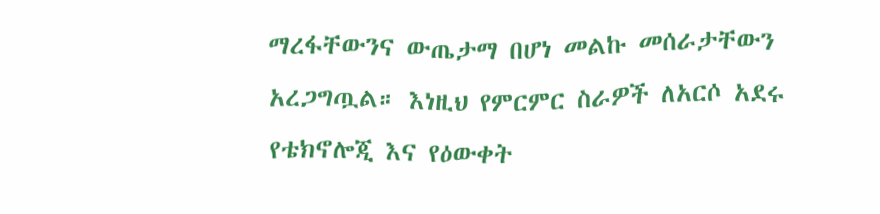ማረፋቸውንና ውጤታማ በሆነ መልኩ መሰራታቸውን አረጋግጧል። እነዚህ የምርምር ስራዎች ለአርሶ አደሩ የቴክኖሎጂ እና የዕውቀት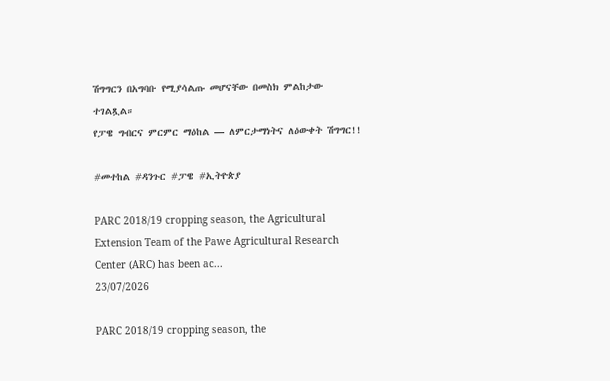ሽግግርን በአግባቡ የሚያሳልጡ መሆናቸው በመስክ ምልከታው ተገልጿል።
የፓዌ ግብርና ምርምር ማዕከል — ለምርታማነትና ለዕውቀት ሽግግር!!

#መተከል #ዳንጉር #ፓዌ #ኢትዮጵያ

PARC 2018/19 cropping season, the Agricultural Extension Team of the Pawe Agricultural Research Center (ARC) has been ac...
23/07/2026

PARC 2018/19 cropping season, the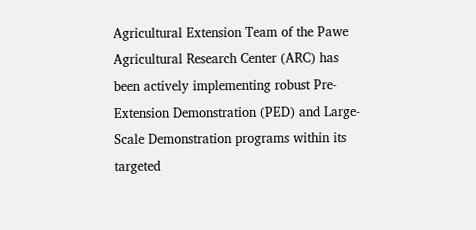Agricultural Extension Team of the Pawe Agricultural Research Center (ARC) has been actively implementing robust Pre-Extension Demonstration (PED) and Large-Scale Demonstration programs within its targeted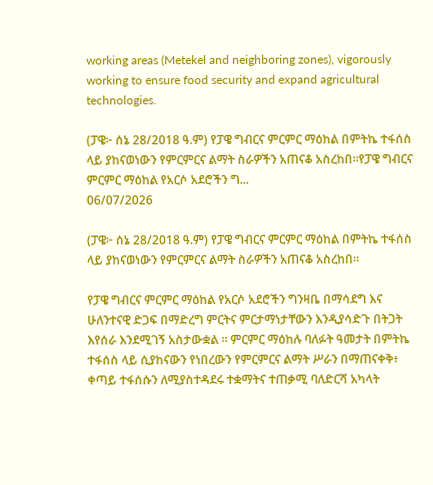working areas (Metekel and neighboring zones), vigorously working to ensure food security and expand agricultural technologies.

(ፓዌ፦ ሰኔ 28/2018 ዓ.ም) የፓዌ ግብርና ምርምር ማዕከል በምትኬ ተፋሰስ ላይ ያከናወነውን የምርምርና ልማት ስራዎችን አጠናቆ አስረከበ።የፓዌ ግብርና ምርምር ማዕከል የአርሶ አደሮችን ግ...
06/07/2026

(ፓዌ፦ ሰኔ 28/2018 ዓ.ም) የፓዌ ግብርና ምርምር ማዕከል በምትኬ ተፋሰስ ላይ ያከናወነውን የምርምርና ልማት ስራዎችን አጠናቆ አስረከበ።

የፓዌ ግብርና ምርምር ማዕከል የአርሶ አደሮችን ግንዛቤ በማሳደግ እና ሁለንተናዊ ድጋፍ በማድረግ ምርትና ምርታማነታቸውን እንዲያሳድጉ በትጋት እየሰራ እንደሚገኝ አስታውቋል ። ምርምር ማዕከሉ ባለፉት ዓመታት በምትኬ ተፋሰስ ላይ ሲያከናውን የነበረውን የምርምርና ልማት ሥራን በማጠናቀቅ፥ ቀጣይ ተፋሰሱን ለሚያስተዳደሩ ተቋማትና ተጠቃሚ ባለድርሻ አካላት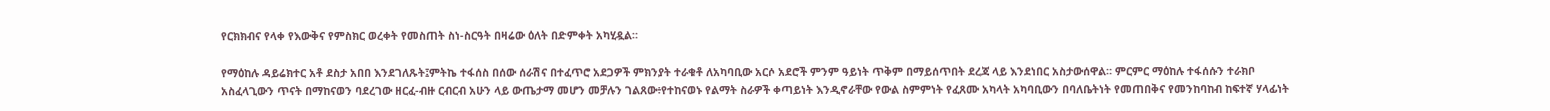የርክክብና የላቀ የእውቅና የምስክር ወረቀት የመስጠት ስነ-ስርዓት በዛሬው ዕለት በድምቀት አካሂዷል።

የማዕከሉ ዳይሬክተር አቶ ደስታ አበበ እንደገለጹት፤ምትኬ ተፋሰስ በሰው ሰራሽና በተፈጥሮ አደጋዎች ምክንያት ተራቁቶ ለአካባቢው አርሶ አደሮች ምንም ዓይነት ጥቅም በማይሰጥበት ደረጃ ላይ እንደነበር አስታውሰዋል። ምርምር ማዕከሉ ተፋሰሱን ተራክቦ አስፈላጊውን ጥናት በማከናወን ባደረገው ዘርፈ-ብዙ ርብርብ አሁን ላይ ውጤታማ መሆን መቻሉን ገልጸው፥የተከናወኑ የልማት ስራዎች ቀጣይነት እንዲኖራቸው የውል ስምምነት የፈጸሙ አካላት አካባቢውን በባለቤትነት የመጠበቅና የመንከባከብ ከፍተኛ ሃላፊነት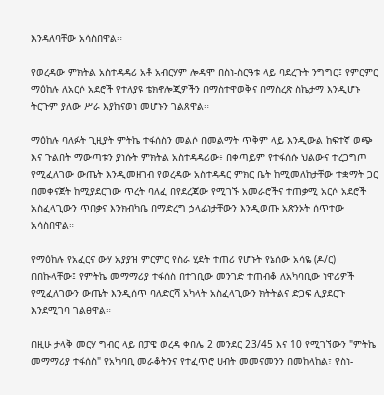እንዳለባቸው አሳስበዋል።

የወረዳው ምክትል አስተዳዳሪ አቶ አብርሃም ሎዳሞ በስነ-ስርዓቱ ላይ ባደረጉት ንግግር፤ የምርምር ማዕከሉ ለአርሶ አደሮች የተለያዩ ቴክኖሎጂዎችን በማስተዋወቅና በማስረጽ ስኬታማ እንዲሆኑ ትርጉም ያለው ሥራ እያከናወነ መሆኑን ገልጸዋል።

ማዕከሉ ባለፉት ጊዚያት ምትኬ ተፋሰስን መልሶ በመልማት ጥቅም ላይ እንዲውል ከፍተኛ ወጭ እና ጉልበት ማውጣቱን ያነሱት ምክትል አስተዳዳሪው፥ በቀጣይም የተፋሰሱ ህልውና ተረጋግጦ የሚፈለገው ውጤት እንዲመዘገብ የወረዳው አስተዳዳር ምክር ቤት ከሚመለከታቸው ተቋማት ጋር በመቀናጀት ከሚያደርገው ጥረት ባለፈ በየደረጃው የሚገኙ አመራሮችና ተጠቃሚ አርሶ አደሮች አስፈላጊውን ጥበቃና እንክብካቤ በማድረግ ኃላፊነታቸውን እንዲወጡ አጽንኦት ሰጥተው አሳስበዋል።

የማዕከሉ የአፈርና ውሃ አያያዝ ምርምር የስራ ሂደት ተጠሪ የሆኑት የኔሰው አሳዬ (ዶ/ር) በበኩላቸው፤ የምትኬ መማማሪያ ተፋሰስ በተገቢው መንገድ ተጠብቆ ለአካባቢው ነዋሪዎች የሚፈለገውን ውጤት እንዲሰጥ ባለድርሻ አካላት አስፈላጊውን ክትትልና ድጋፍ ሊያደርጉ እንደሚገባ ገልፀዋል።

በዚሁ ታላቅ መርሃ ግብር ላይ በፓዌ ወረዳ ቀበሌ 2 መንደር 23/45 እና 10 የሚገኘውን "ምትኬ መማማሪያ ተፋሰስ" የአካባቢ መራቆትንና የተፈጥሮ ሀብት መመናመንን በመከላከል፣ የስነ-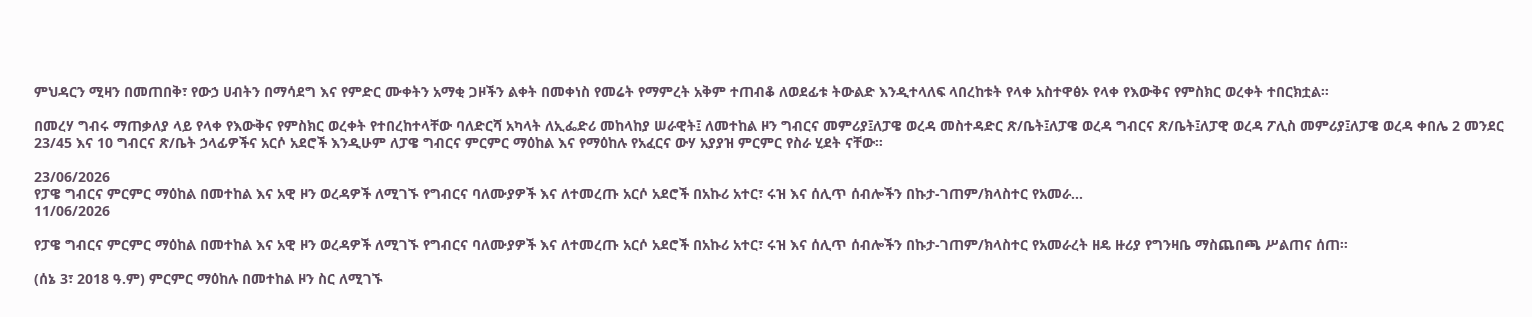ምህዳርን ሚዛን በመጠበቅ፣ የውኃ ሀብትን በማሳደግ እና የምድር ሙቀትን አማቂ ጋዞችን ልቀት በመቀነስ የመሬት የማምረት አቅም ተጠብቆ ለወደፊቱ ትውልድ እንዲተላለፍ ላበረከቱት የላቀ አስተዋፅኦ የላቀ የእውቅና የምስክር ወረቀት ተበርክቷል።

በመረሃ ግብሩ ማጠቃለያ ላይ የላቀ የእውቅና የምስክር ወረቀት የተበረከተላቸው ባለድርሻ አካላት ለኢፌድሪ መከላከያ ሠራዊት፤ ለመተከል ዞን ግብርና መምሪያ፤ለፓዌ ወረዳ መስተዳድር ጽ/ቤት፤ለፓዌ ወረዳ ግብርና ጽ/ቤት፤ለፓዊ ወረዳ ፖሊስ መምሪያ፤ለፓዌ ወረዳ ቀበሌ 2 መንደር 23/45 እና 10 ግብርና ጽ/ቤት ኃላፊዎችና አርሶ አደሮች እንዲሁም ለፓዌ ግብርና ምርምር ማዕከል እና የማዕከሉ የአፈርና ውሃ አያያዝ ምርምር የስራ ሂደት ናቸው።

23/06/2026
የፓዌ ግብርና ምርምር ማዕከል በመተከል እና አዊ ዞን ወረዳዎች ለሚገኙ የግብርና ባለሙያዎች እና ለተመረጡ አርሶ አደሮች በአኩሪ አተር፣ ሩዝ እና ሰሊጥ ሰብሎችን በኩታ-ገጠም/ክላስተር የአመራ...
11/06/2026

የፓዌ ግብርና ምርምር ማዕከል በመተከል እና አዊ ዞን ወረዳዎች ለሚገኙ የግብርና ባለሙያዎች እና ለተመረጡ አርሶ አደሮች በአኩሪ አተር፣ ሩዝ እና ሰሊጥ ሰብሎችን በኩታ-ገጠም/ክላስተር የአመራረት ዘዴ ዙሪያ የግንዛቤ ማስጨበጫ ሥልጠና ሰጠ።

(ሰኔ 3፣ 2018 ዓ.ም) ምርምር ማዕከሉ በመተከል ዞን ስር ለሚገኙ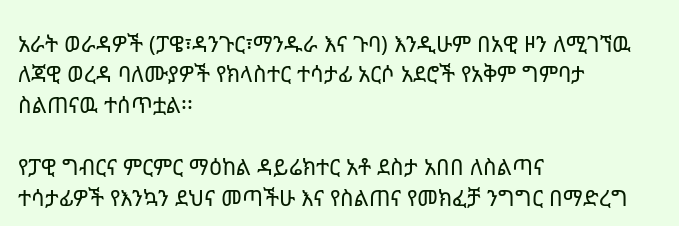አራት ወራዳዎች (ፓዌ፣ዳንጉር፣ማንዱራ እና ጉባ) እንዲሁም በአዊ ዞን ለሚገኘዉ ለጃዊ ወረዳ ባለሙያዎች የክላስተር ተሳታፊ አርሶ አደሮች የአቅም ግምባታ ስልጠናዉ ተሰጥቷል፡፡

የፓዊ ግብርና ምርምር ማዕከል ዳይሬክተር አቶ ደስታ አበበ ለስልጣና ተሳታፊዎች የእንኳን ደህና መጣችሁ እና የስልጠና የመክፈቻ ንግግር በማድረግ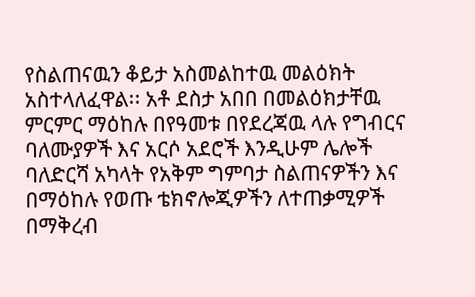የስልጠናዉን ቆይታ አስመልከተዉ መልዕክት አስተላለፈዋል፡፡ አቶ ደስታ አበበ በመልዕክታቸዉ ምርምር ማዕከሉ በየዓመቱ በየደረጃዉ ላሉ የግብርና ባለሙያዎች እና አርሶ አደሮች እንዲሁም ሌሎች ባለድርሻ አካላት የአቅም ግምባታ ስልጠናዎችን እና በማዕከሉ የወጡ ቴክኖሎጂዎችን ለተጠቃሚዎች በማቅረብ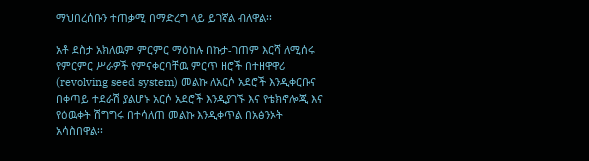ማህበረሰቡን ተጠቃሚ በማድረግ ላይ ይገኛል ብለዋል፡፡

አቶ ደስታ አክለዉም ምርምር ማዕከሉ በኩታ-ገጠም እርሻ ለሚሰሩ የምርምር ሥራዎች የምናቀርባቸዉ ምርጥ ዘሮች በተዘዋዋሪ (revolving seed system) መልኩ ለአርሶ አደሮች እንዲቀርቡና በቀጣይ ተደራሽ ያልሆኑ አርሶ አደሮች እንዲያገኙ እና የቴክኖሎጂ እና የዕዉቀት ሽግግሩ በተሳለጠ መልኩ እንዲቀጥል በአፅንኦት አሳስበዋል፡፡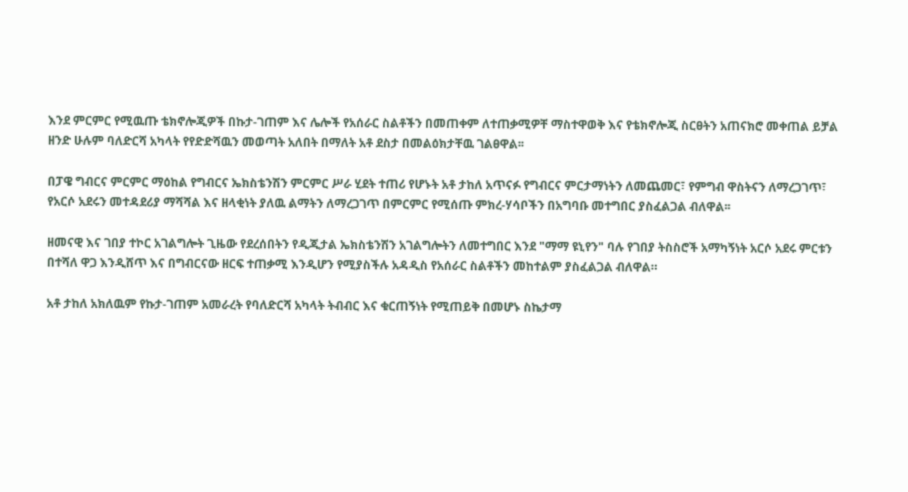እንደ ምርምር የሚዉጡ ቴክኖሎጂዎች በኩታ-ገጠም እና ሌሎች የአሰራር ስልቶችን በመጠቀም ለተጠቃሚዎቸ ማስተዋወቅ እና የቴክኖሎጂ ስርፀትን አጠናክሮ መቀጠል ይቻል ዘንድ ሁሉም ባለድርሻ አካላት የየድድሻዉን መወጣት አለበት በማለት አቶ ደስታ በመልዕክታቸዉ ገልፀዋል፡፡

በፓዌ ግብርና ምርምር ማዕከል የግብርና ኤክስቴንሽን ምርምር ሥራ ሂደት ተጠሪ የሆኑት አቶ ታከለ አጥናፉ የግብርና ምርታማነትን ለመጨመር፣ የምግብ ዋስትናን ለማረጋገጥ፣ የአርሶ አደሩን መተዳደሪያ ማሻሻል እና ዘላቂነት ያለዉ ልማትን ለማረጋገጥ በምርምር የሚሰጡ ምክረ-ሃሳቦችን በአግባቡ መተግበር ያስፈልጋል ብለዋል፡፡

ዘመናዊ እና ገበያ ተኮር አገልግሎት ጊዜው የደረሰበትን የዲጂታል ኤክስቴንሽን አገልግሎትን ለመተግበር እንደ "ማማ ዩኒየን" ባሉ የገበያ ትስስሮች አማካኝነት አርሶ አደሩ ምርቱን በተሻለ ዋጋ እንዲሸጥ እና በግብርናው ዘርፍ ተጠቃሚ እንዲሆን የሚያስችሉ አዳዲስ የአሰራር ስልቶችን መከተልም ያስፈልጋል ብለዋል።

አቶ ታከለ አክለዉም የኩታ-ገጠም አመራረት የባለድርሻ አካላት ትብብር እና ቁርጠኝነት የሚጠይቅ በመሆኑ ስኬታማ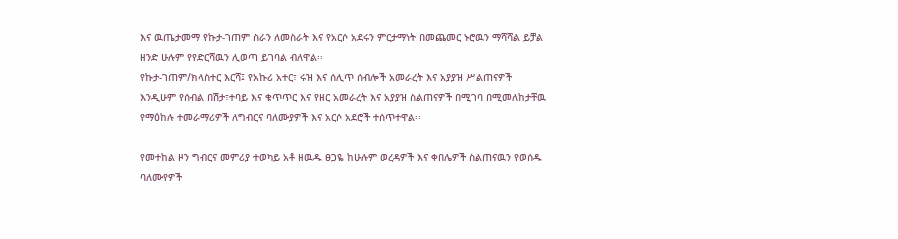እና ዉጤታመማ የኩታ-ገጠም ስራን ለመስራት እና የአርሶ አደሩን ምርታማነት በመጨመር ኑሮዉን ማሻሻል ይቻል ዘንድ ሁሉም የየድርሻዉን ሊወጣ ይገባል ብለዋል፡፡
የኩታ-ገጠም/ክላስተር እርሻ፤ የአኩሪ አተር፣ ሩዝ እና ሰሊጥ ሰብሎች አመራረት እና አያያዝ ሥልጠናዎች እንዲሁም የሰብል በሽታ፣ተባይ እና ቁጥጥር እና የዘር አመራረት እና አያያዝ ስልጠናዎች በሚገባ በሚመለከታቸዉ የማዕከሉ ተመራማሪዎች ለግብርና ባለሙያዎች እና አርሶ አደሮች ተሰጥተዋል፡፡

የመተከል ዞን ግብርና መምሪያ ተወካይ አቶ ዘዉዱ ፀጋዬ ከሁሉም ወረዳዎች እና ቀበሌዎች ስልጠናዉን የወሰዱ ባለሙየዎች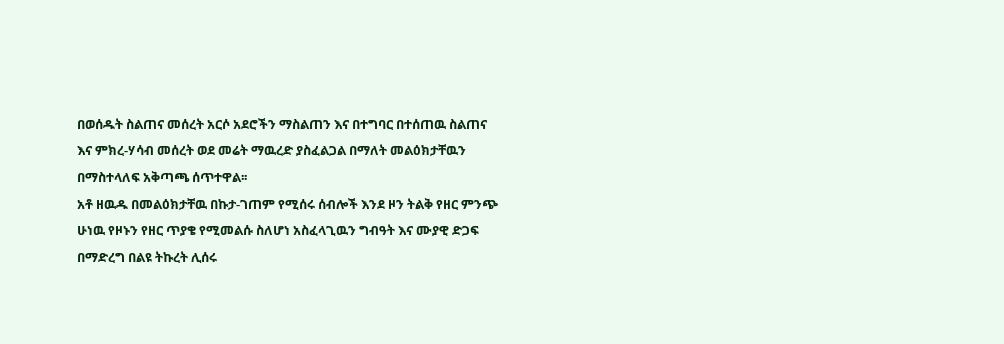በወሰዱት ስልጠና መሰረት አርሶ አደሮችን ማስልጠን እና በተግባር በተሰጠዉ ስልጠና እና ምክረ-ሃሳብ መሰረት ወደ መሬት ማዉረድ ያስፈልጋል በማለት መልዕክታቸዉን በማስተላለፍ አቅጣጫ ሰጥተዋል፡፡
አቶ ዘዉዱ በመልዕክታቸዉ በኩታ-ገጠም የሚሰሩ ሰብሎች እንደ ዞን ትልቅ የዘር ምንጭ ሁነዉ የዞኑን የዘር ጥያቄ የሚመልሱ ስለሆነ አስፈላጊዉን ግብዓት እና ሙያዊ ድጋፍ በማድረግ በልዩ ትኩረት ሊሰሩ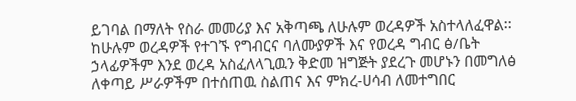ይገባል በማለት የስራ መመሪያ እና አቅጣጫ ለሁሉም ወረዳዎች አስተላለፈዋል፡፡
ከሁሉም ወረዳዎች የተገኙ የግብርና ባለሙያዎች እና የወረዳ ግብር ፅ/ቤት ኃላፊዎችም እንደ ወረዳ አስፈለላጊዉን ቅድመ ዝግጅት ያደረጉ መሆኑን በመግለፅ ለቀጣይ ሥራዎችም በተሰጠዉ ስልጠና እና ምክረ-ሀሳብ ለመተግበር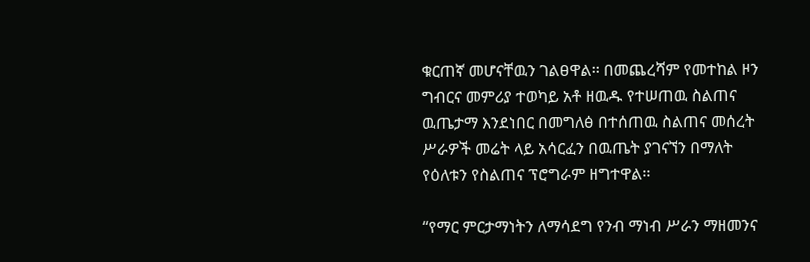ቁርጠኛ መሆናቸዉን ገልፀዋል፡፡ በመጨረሻም የመተከል ዞን ግብርና መምሪያ ተወካይ አቶ ዘዉዱ የተሠጠዉ ስልጠና ዉጤታማ እንደነበር በመግለፅ በተሰጠዉ ስልጠና መሰረት ሥራዎች መሬት ላይ አሳርፈን በዉጤት ያገናኘን በማለት የዕለቱን የስልጠና ፕሮግራም ዘግተዋል፡፡

“የማር ምርታማነትን ለማሳደግ የንብ ማነብ ሥራን ማዘመንና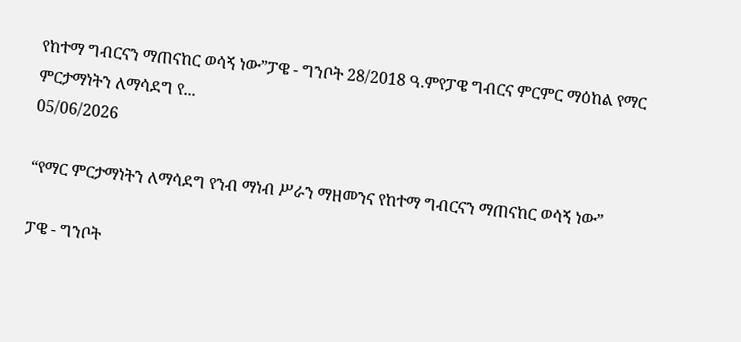የከተማ ግብርናን ማጠናከር ወሳኝ ነው”ፓዌ - ግንቦት 28/2018 ዓ.ምየፓዌ ግብርና ምርምር ማዕከል የማር ምርታማነትን ለማሳደግ የ...
05/06/2026

“የማር ምርታማነትን ለማሳደግ የንብ ማነብ ሥራን ማዘመንና የከተማ ግብርናን ማጠናከር ወሳኝ ነው”

ፓዌ - ግንቦት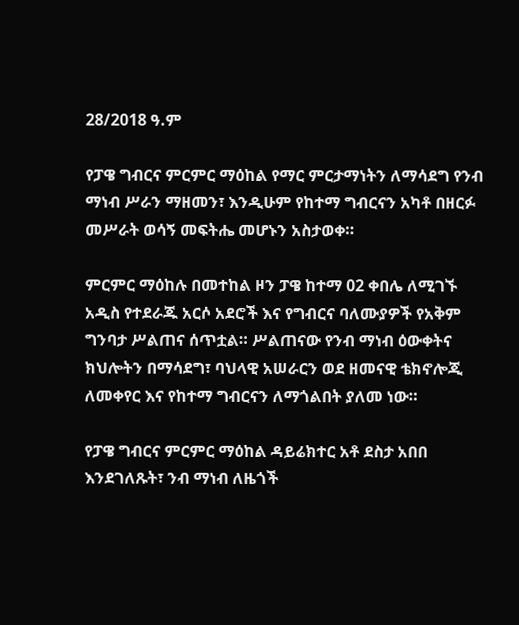28/2018 ዓ.ም

የፓዌ ግብርና ምርምር ማዕከል የማር ምርታማነትን ለማሳደግ የንብ ማነብ ሥራን ማዘመን፣ እንዲሁም የከተማ ግብርናን አካቶ በዘርፉ መሥራት ወሳኝ መፍትሔ መሆኑን አስታወቀ።

ምርምር ማዕከሉ በመተከል ዞን ፓዌ ከተማ 02 ቀበሌ ለሚገኙ አዲስ የተደራጁ አርሶ አደሮች እና የግብርና ባለሙያዎች የአቅም ግንባታ ሥልጠና ሰጥቷል። ሥልጠናው የንብ ማነብ ዕውቀትና ክህሎትን በማሳደግ፣ ባህላዊ አሠራርን ወደ ዘመናዊ ቴክኖሎጂ ለመቀየር እና የከተማ ግብርናን ለማጎልበት ያለመ ነው።

የፓዌ ግብርና ምርምር ማዕከል ዳይሬክተር አቶ ደስታ አበበ እንደገለጹት፣ ንብ ማነብ ለዜጎች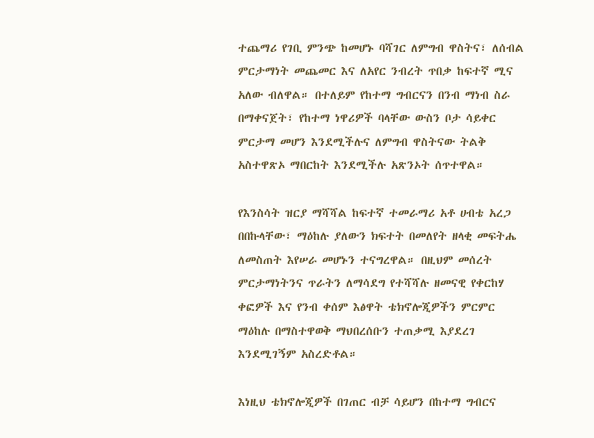ተጨማሪ የገቢ ምንጭ ከመሆኑ ባሻገር ለምግብ ዋስትና፣ ለሰብል ምርታማነት መጨመር እና ለአየር ንብረት ጥበቃ ከፍተኛ ሚና አለው ብለዋል። በተለይም የከተማ ግብርናን በንብ ማነብ ስራ በማቀናጀት፣ የከተማ ነዋሪዎች ባላቸው ውስን ቦታ ሳይቀር ምርታማ መሆን እንደሚችሉና ለምግብ ዋስትናው ትልቅ አስተዋጽኦ ማበርከት እንደሚችሉ አጽንኦት ሰጥተዋል።

የእንስሳት ዝርያ ማሻሻል ከፍተኛ ተመራማሪ አቶ ሀብቴ አረጋ በበኩላቸው፣ ማዕከሉ ያለውን ክፍተት በመለየት ዘላቂ መፍትሔ ለመስጠት እየሠራ መሆኑን ተናግረዋል። በዚህም መሰረት ምርታማነትንና ጥራትን ለማሳደግ የተሻሻሉ ዘመናዊ የቀርከሃ ቀፎዎች እና የንብ ቀሰም እፅዋት ቴክኖሎጂዎችን ምርምር ማዕከሉ በማስተዋወቅ ማህበረሰቡን ተጠቃሚ እያደረገ እንደሚገኝም አስረድቶል።

እነዚህ ቴክኖሎጂዎች በገጠር ብቻ ሳይሆን በከተማ ግብርና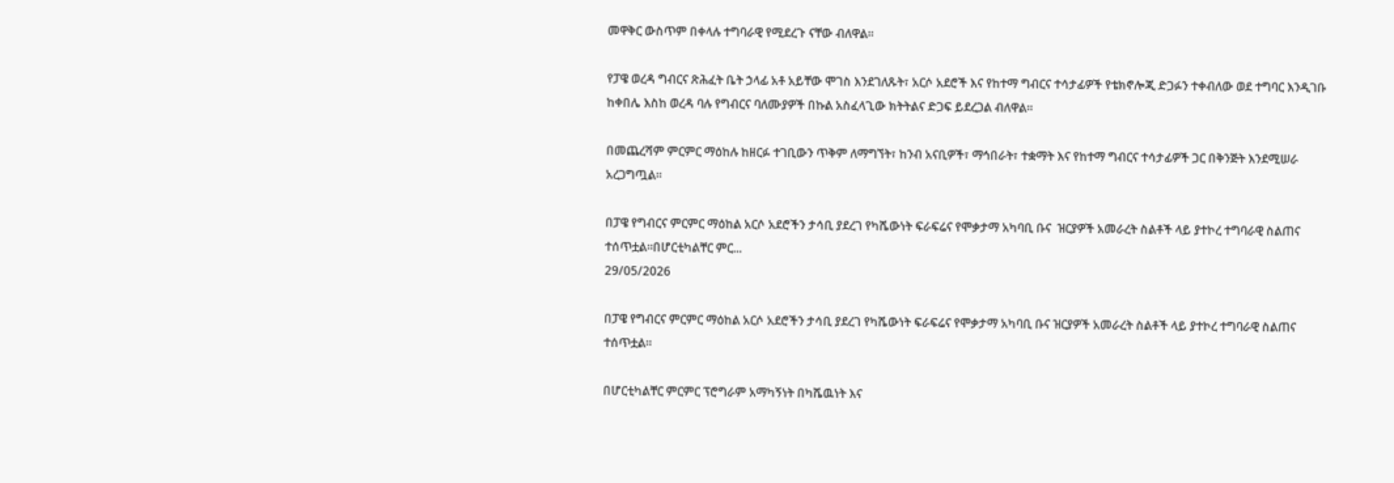መዋቅር ውስጥም በቀላሉ ተግባራዊ የሚደረጉ ናቸው ብለዋል።

የፓዌ ወረዳ ግብርና ጽሕፈት ቤት ኃላፊ አቶ አይቸው ሞገስ እንደገለጹት፣ አርሶ አደሮች እና የከተማ ግብርና ተሳታፊዎች የቴክኖሎጂ ድጋፉን ተቀብለው ወደ ተግባር እንዲገቡ ከቀበሌ እስከ ወረዳ ባሉ የግብርና ባለሙያዎች በኩል አስፈላጊው ክትትልና ድጋፍ ይደረጋል ብለዋል።

በመጨረሻም ምርምር ማዕከሉ ከዘርፉ ተገቢውን ጥቅም ለማግኘት፣ ከንብ አናቢዎች፣ ማኅበራት፣ ተቋማት እና የከተማ ግብርና ተሳታፊዎች ጋር በቅንጅት እንደሚሠራ አረጋግጧል።

በፓዌ የግብርና ምርምር ማዕከል አርሶ አደሮችን ታሳቢ ያደረገ የካሼውነት ፍራፍሬና የሞቃታማ አካባቢ ቡና  ዝርያዎች አመራረት ስልቶች ላይ ያተኮረ ተግባራዊ ስልጠና ተሰጥቷል።በሆርቲካልቸር ምር...
29/05/2026

በፓዌ የግብርና ምርምር ማዕከል አርሶ አደሮችን ታሳቢ ያደረገ የካሼውነት ፍራፍሬና የሞቃታማ አካባቢ ቡና ዝርያዎች አመራረት ስልቶች ላይ ያተኮረ ተግባራዊ ስልጠና ተሰጥቷል።

በሆርቲካልቸር ምርምር ፕሮግራም አማካኝነት በካሼዉነት እና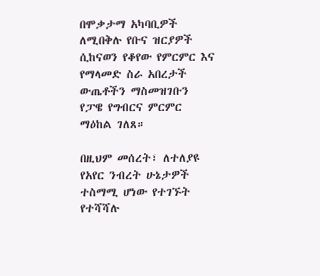በሞቃታማ አካባቢዎች ለሚበቅሉ የቡና ዝርያዎች ሲከናወን የቆየው የምርምር እና የማላመድ ስራ አበረታች ውጤቶችን ማስመዝገቡን የፓዌ የግብርና ምርምር ማዕከል ገለጸ።

በዚህም መሰረት፣ ለተለያዩ የአየር ንብረት ሁኔታዎች ተስማሚ ሆነው የተገኙት የተሻሻሉ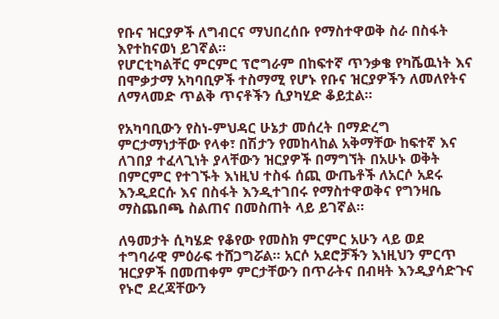የቡና ዝርያዎች ለግብርና ማህበረሰቡ የማስተዋወቅ ስራ በስፋት እየተከናወነ ይገኛል።
የሆርቲካልቸር ምርምር ፕሮግራም በከፍተኛ ጥንቃቄ የካሼዉነት እና በሞቃታማ አካባቢዎች ተስማሚ የሆኑ የቡና ዝርያዎችን ለመለየትና ለማላመድ ጥልቅ ጥናቶችን ሲያካሂድ ቆይቷል።

የአካባቢውን የስነ-ምህዳር ሁኔታ መሰረት በማድረግ ምርታማነታቸው የላቀ፣ በሽታን የመከላከል አቅማቸው ከፍተኛ እና ለገበያ ተፈላጊነት ያላቸውን ዝርያዎች በማግኘት በአሁኑ ወቅት በምርምር የተገኙት እነዚህ ተስፋ ሰጪ ውጤቶች ለአርሶ አደሩ እንዲደርሱ እና በስፋት እንዲተገበሩ የማስተዋወቅና የግንዛቤ ማስጨበጫ ስልጠና በመስጠት ላይ ይገኛል፡፡

ለዓመታት ሲካሄድ የቆየው የመስክ ምርምር አሁን ላይ ወደ ተግባራዊ ምዕራፍ ተሸጋግሯል። አርሶ አደሮቻችን እነዚህን ምርጥ ዝርያዎች በመጠቀም ምርታቸውን በጥራትና በብዛት እንዲያሳድጉና የኑሮ ደረጃቸውን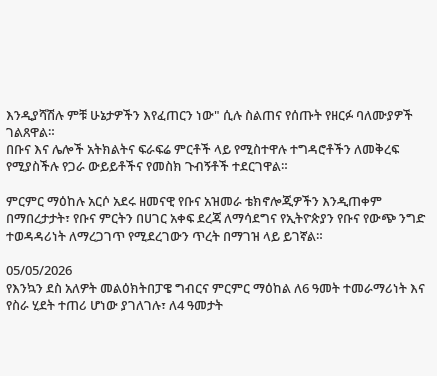እንዲያሻሽሉ ምቹ ሁኔታዎችን እየፈጠርን ነው" ሲሉ ስልጠና የሰጡት የዘርፉ ባለሙያዎች ገልጸዋል።
በቡና እና ሌሎች አትክልትና ፍራፍሬ ምርቶች ላይ የሚስተዋሉ ተግዳሮቶችን ለመቅረፍ የሚያስችሉ የጋራ ውይይቶችና የመስክ ጉብኝቶች ተደርገዋል።

ምርምር ማዕከሉ አርሶ አደሩ ዘመናዊ የቡና አዝመራ ቴክኖሎጂዎችን እንዲጠቀም በማበረታታት፣ የቡና ምርትን በሀገር አቀፍ ደረጃ ለማሳደግና የኢትዮጵያን የቡና የውጭ ንግድ ተወዳዳሪነት ለማረጋገጥ የሚደረገውን ጥረት በማገዝ ላይ ይገኛል።

05/05/2026
የእንኳን ደስ አለዎት መልዕክትበፓዌ ግብርና ምርምር ማዕከል ለ6 ዓመት ተመራማሪነት እና የስራ ሂደት ተጠሪ ሆነው ያገለገሉ፣ ለ4 ዓመታት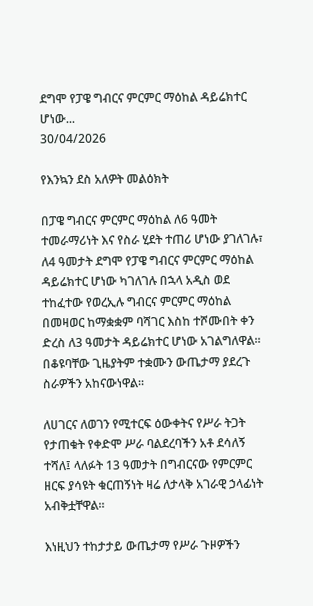ደግሞ የፓዌ ግብርና ምርምር ማዕከል ዳይሬክተር ሆነው...
30/04/2026

የእንኳን ደስ አለዎት መልዕክት

በፓዌ ግብርና ምርምር ማዕከል ለ6 ዓመት ተመራማሪነት እና የስራ ሂደት ተጠሪ ሆነው ያገለገሉ፣ ለ4 ዓመታት ደግሞ የፓዌ ግብርና ምርምር ማዕከል ዳይሬክተር ሆነው ካገለገሉ በኋላ አዲስ ወደ ተከፈተው የወረኢሉ ግብርና ምርምር ማዕከል በመዛወር ከማቋቋም ባሻገር እስከ ተሾሙበት ቀን ድረስ ለ3 ዓመታት ዳይሬክተር ሆነው አገልግለዋል። በቆዩባቸው ጊዜያትም ተቋሙን ውጤታማ ያደረጉ ስራዎችን አከናውነዋል።

ለሀገርና ለወገን የሚተርፍ ዕውቀትና የሥራ ትጋት የታጠቁት የቀድሞ ሥራ ባልደረባችን አቶ ደሳለኝ ተሻለ፤ ላለፉት 13 ዓመታት በግብርናው የምርምር ዘርፍ ያሳዩት ቁርጠኝነት ዛሬ ለታላቅ አገራዊ ኃላፊነት አብቅቷቸዋል።

እነዚህን ተከታታይ ውጤታማ የሥራ ጉዞዎችን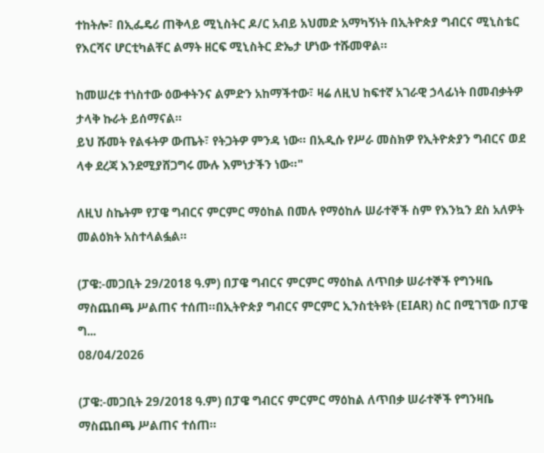ተከትሎ፣ በኢፌዴሪ ጠቅላይ ሚኒስትር ዶ/ር አብይ አህመድ አማካኝነት በኢትዮጵያ ግብርና ሚኒስቴር የእርሻና ሆርቲካልቸር ልማት ዘርፍ ሚኒስትር ድኤታ ሆነው ተሹመዋል።

ከመሠረቱ ተነስተው ዕውቀትንና ልምድን አከማችተው፣ ዛሬ ለዚህ ከፍተኛ አገራዊ ኃላፊነት በመብቃትዎ ታላቅ ኩራት ይሰማናል።
ይህ ሹመት የልፋትዎ ውጤት፣ የትጋትዎ ምንዳ ነው። በአዲሱ የሥራ መስክዎ የኢትዮጵያን ግብርና ወደ ላቀ ደረጃ እንደሚያሸጋግሩ ሙሉ እምነታችን ነው።"

ለዚህ ስኬትም የፓዌ ግብርና ምርምር ማዕከል በመሉ የማዕከሉ ሠራተኞች ስም የእንኳን ደስ አለዎት መልዕክት አስተላልፏል።

(ፓዌ:-መጋቢት 29/2018 ዓ.ም) በፓዌ ግብርና ምርምር ማዕከል ለጥበቃ ሠራተኞች የግንዛቤ ማስጨበጫ ሥልጠና ተሰጠ።በኢትዮጵያ ግብርና ምርምር ኢንስቲትዩት (EIAR) ስር በሚገኘው በፓዌ ግ...
08/04/2026

(ፓዌ:-መጋቢት 29/2018 ዓ.ም) በፓዌ ግብርና ምርምር ማዕከል ለጥበቃ ሠራተኞች የግንዛቤ ማስጨበጫ ሥልጠና ተሰጠ።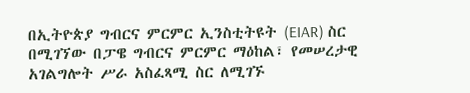በኢትዮጵያ ግብርና ምርምር ኢንስቲትዩት (EIAR) ስር በሚገኘው በፓዌ ግብርና ምርምር ማዕከል፣ የመሠረታዊ አገልግሎት ሥራ አስፈጻሚ ስር ለሚገኙ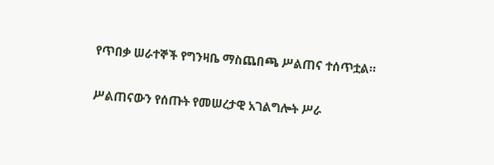የጥበቃ ሠራተኞች የግንዛቤ ማስጨበጫ ሥልጠና ተሰጥቷል።

ሥልጠናውን የሰጡት የመሠረታዊ አገልግሎት ሥራ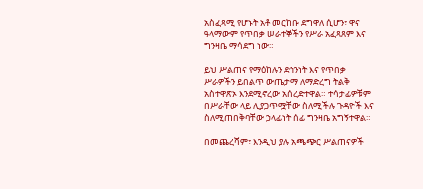አስፈጻሚ የሆኑት አቶ መርከቡ ደግዋለ ሲሆን፣ ዋና ዓላማውም የጥበቃ ሠራተኞችን የሥራ አፈጻጸም እና ግንዛቤ ማሳደግ ነው።

ይህ ሥልጠና የማዕከሉን ደኅንነት እና የጥበቃ ሥራዎችን ይበልጥ ውጤታማ ለማድረግ ትልቅ አስተዋጽኦ እንደሚኖረው አሰረድተዋል። ተሳታፊዎቹም በሥራቸው ላይ ሊያጋጥሟቸው ስለሚችሉ ጉዳዮች እና ስለሚጠበቅባቸው ኃላፊነት ሰፊ ግንዛቤ አግኝተዋል።

በመጨረሻም፣ እንዲህ ያሉ አጫጭር ሥልጠናዎች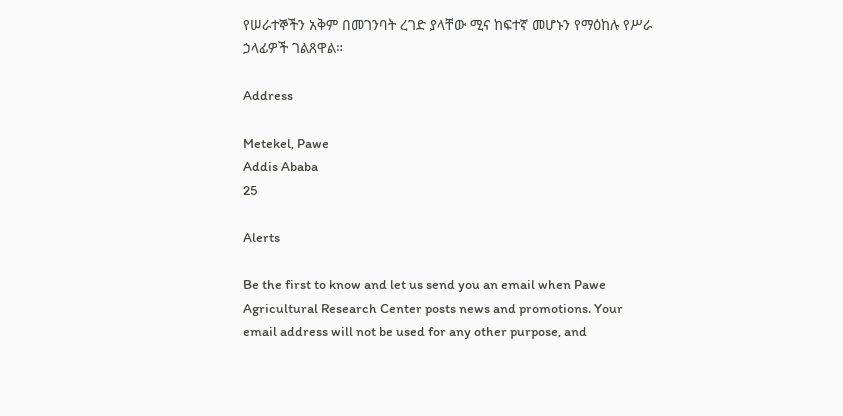የሠራተኞችን አቅም በመገንባት ረገድ ያላቸው ሚና ከፍተኛ መሆኑን የማዕከሉ የሥራ ኃላፊዎች ገልጸዋል።

Address

Metekel, Pawe
Addis Ababa
25

Alerts

Be the first to know and let us send you an email when Pawe Agricultural Research Center posts news and promotions. Your email address will not be used for any other purpose, and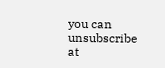you can unsubscribe at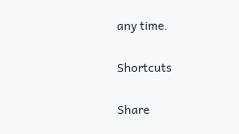any time.

Shortcuts

Share